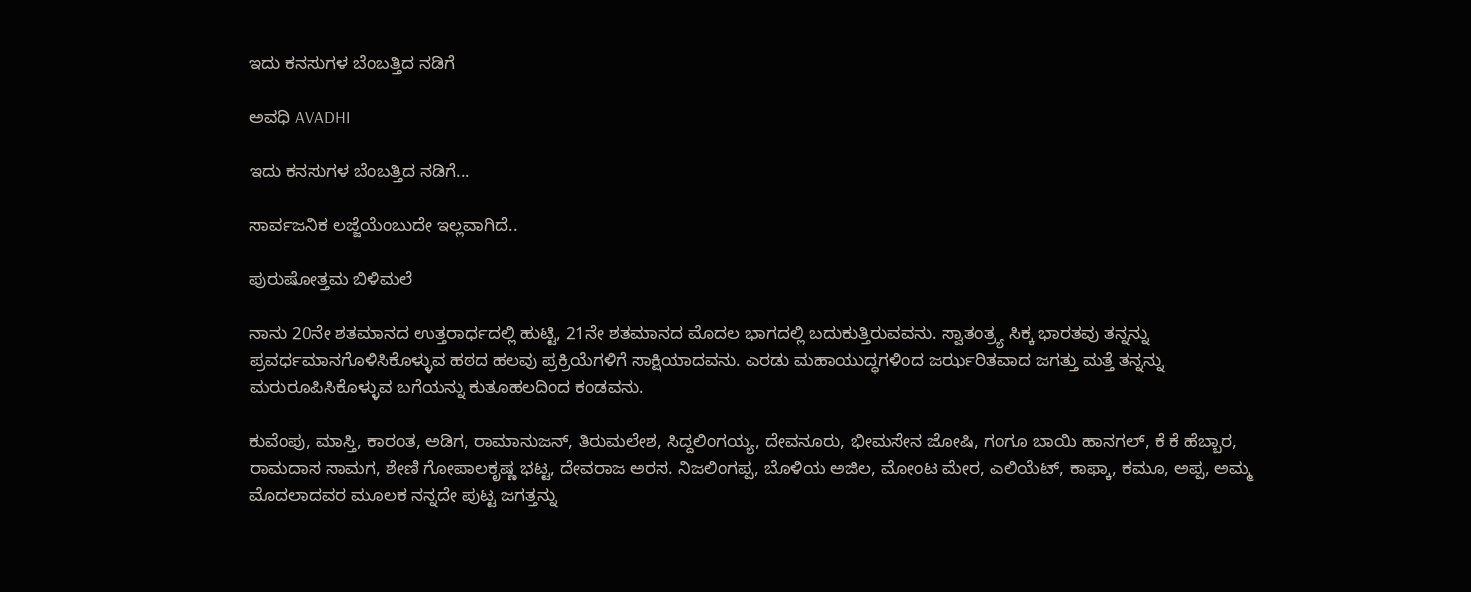ಇದು ಕನಸುಗಳ ಬೆಂಬತ್ತಿದ ನಡಿಗೆ‍

ಅವಧಿ AVADHI

ಇದು ಕನಸುಗಳ ಬೆಂಬತ್ತಿದ ನಡಿಗೆ...

ಸಾರ್ವಜನಿಕ ಲಜ್ಜೆಯೆಂಬುದೇ ಇಲ್ಲವಾಗಿದೆ..

ಪುರುಷೋತ್ತಮ ಬಿಳಿಮಲೆ

ನಾನು 20ನೇ ಶತಮಾನದ ಉತ್ತರಾರ್ಧದಲ್ಲಿ ಹುಟ್ಟಿ, 21ನೇ ಶತಮಾನದ ಮೊದಲ ಭಾಗದಲ್ಲಿ ಬದುಕುತ್ತಿರುವವನು. ಸ್ವಾತಂತ್ರ್ಯ ಸಿಕ್ಕ ಭಾರತವು ತನ್ನನ್ನು ಪ್ರವರ್ಧಮಾನಗೊಳಿಸಿಕೊಳ್ಳುವ ಹಠದ ಹಲವು ಪ್ರಕ್ರಿಯೆಗಳಿಗೆ ಸಾಕ್ಷಿಯಾದವನು. ಎರಡು ಮಹಾಯುದ್ಧಗಳಿಂದ ಜರ್ಝರಿತವಾದ ಜಗತ್ತು ಮತ್ತೆ ತನ್ನನ್ನು ಮರುರೂಪಿಸಿಕೊಳ್ಳುವ ಬಗೆಯನ್ನು ಕುತೂಹಲದಿಂದ ಕಂಡವನು.

ಕುವೆಂಪು, ಮಾಸ್ತಿ, ಕಾರಂತ, ಅಡಿಗ, ರಾಮಾನುಜನ್, ತಿರುಮಲೇಶ, ಸಿದ್ದಲಿಂಗಯ್ಯ, ದೇವನೂರು, ಭೀಮಸೇನ ಜೋಷಿ, ಗಂಗೂ ಬಾಯಿ ಹಾನಗಲ್, ಕೆ ಕೆ ಹೆಬ್ಬಾರ, ರಾಮದಾಸ ಸಾಮಗ, ಶೇಣಿ ಗೋಪಾಲಕೃಷ್ಣ ಭಟ್ಟ, ದೇವರಾಜ ಅರಸ. ನಿಜಲಿಂಗಪ್ಪ, ಬೊಳಿಯ ಅಜಿಲ, ಮೋಂಟ ಮೇರ, ಎಲಿಯೆಟ್, ಕಾಫ್ಕಾ, ಕಮೂ, ಅಪ್ಪ, ಅಮ್ಮ ಮೊದಲಾದವರ ಮೂಲಕ ನನ್ನದೇ ಪುಟ್ಟ ಜಗತ್ತನ್ನು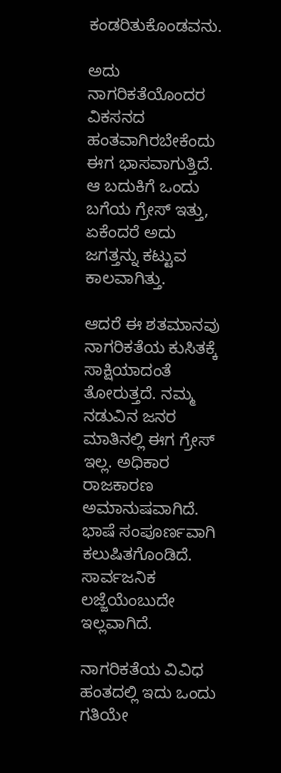ಕಂಡರಿತುಕೊಂಡವನು.

ಅದು ನಾಗರಿಕತೆಯೊಂದರ ವಿಕಸನದ ಹಂತವಾಗಿರಬೇಕೆಂದು ಈಗ ಭಾಸವಾಗುತ್ತಿದೆ. ಆ ಬದುಕಿಗೆ ಒಂದು ಬಗೆಯ ಗ್ರೇಸ್ ಇತ್ತು, ಏಕೆಂದರೆ ಅದು ಜಗತ್ತನ್ನು ಕಟ್ಟುವ ಕಾಲವಾಗಿತ್ತು.

ಆದರೆ ಈ ಶತಮಾನವು ನಾಗರಿಕತೆಯ ಕುಸಿತಕ್ಕೆ ಸಾಕ್ಷಿಯಾದಂತೆ ತೋರುತ್ತದೆ. ನಮ್ಮ ನಡುವಿನ ಜನರ ಮಾತಿನಲ್ಲಿ ಈಗ ಗ್ರೇಸ್ ಇಲ್ಲ. ಅಧಿಕಾರ ರಾಜಕಾರಣ ಅಮಾನುಷವಾಗಿದೆ. ಭಾಷೆ ಸಂಪೂರ್ಣವಾಗಿ ಕಲುಷಿತಗೊಂಡಿದೆ. ಸಾರ್ವಜನಿಕ ಲಜ್ಜೆಯೆಂಬುದೇ ಇಲ್ಲವಾಗಿದೆ.

ನಾಗರಿಕತೆಯ ವಿವಿಧ ಹಂತದಲ್ಲಿ ಇದು ಒಂದು ಗತಿಯೇ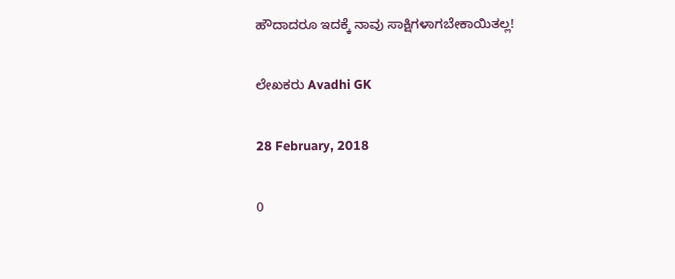ಹೌದಾದರೂ ಇದಕ್ಕೆ ನಾವು ಸಾಕ್ಷಿಗಳಾಗಬೇಕಾಯಿತಲ್ಲ!

ಲೇಖಕರು Avadhi GK

28 February, 2018

0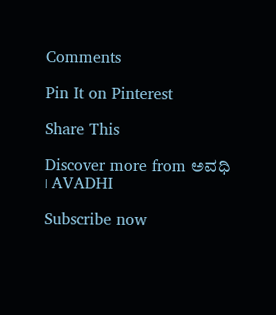Comments

Pin It on Pinterest

Share This

Discover more from ಅವಧಿ । AVADHI

Subscribe now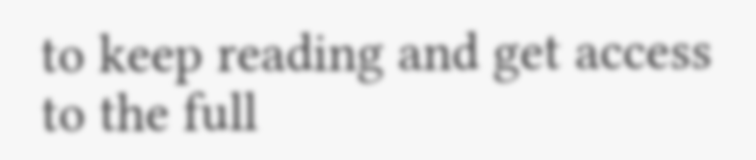to keep reading and get access to the full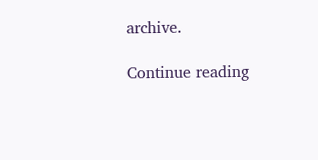archive.

Continue reading